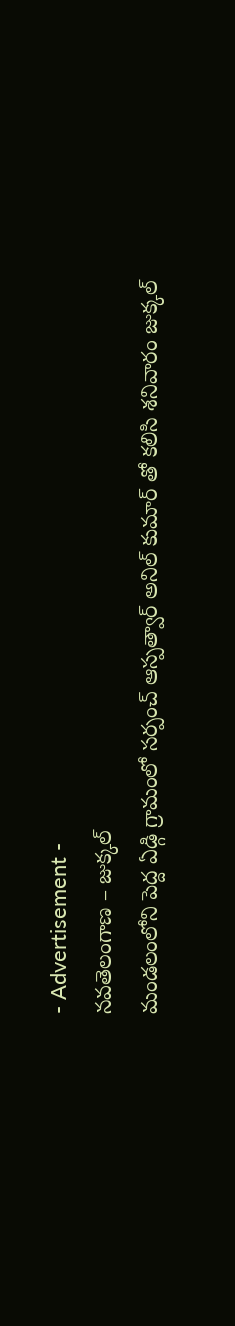- Advertisement -
నవతెలంగాణ – జుక్కల్
మండలంలోని పెద్ద ఏడ్గి గ్రామంలో సర్పంచ్ ఆస్పత్వార్ అనిల్ కుమార్ తో కలిసి శనివారం జుక్కల్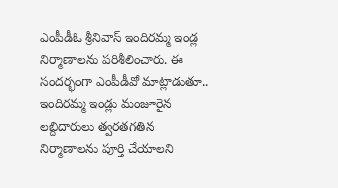ఎంపీడీఓ శ్రీనివాస్ ఇందిరమ్మ ఇండ్ల నిర్మాణాలను పరిశీలించారు. ఈ సందర్భంగా ఎంపీడీవో మాట్లాడుతూ.. ఇందిరమ్మ ఇండ్లు మంజూరైన లబ్దిదారులు త్వరతగతిన నిర్మాణాలను పూర్తి చేయాలని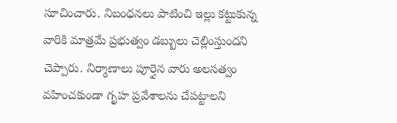సూచించారు. నిబంధనలు పాటించి ఇల్లు కట్టుకున్న వారికి మాత్రమే ప్రభుత్వం డబ్బులు చెల్లింస్తుందని చెప్పారు. నిర్మాణాలు పూర్తైన వారు అలసత్వం వహించకుండా గృహ ప్రవేశాలను చేపట్టాలని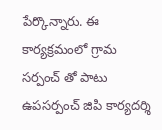పేర్కొన్నారు. ఈ కార్యక్రమంలో గ్రామ సర్పంచ్ తో పాటు ఉపసర్పంచ్ జిపి కార్యదర్శి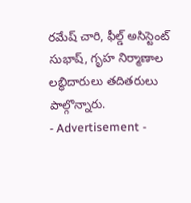రమేష్ చారి, ఫీల్డ్ అసిస్టెంట్ సుభాష్, గృహ నిర్మాణాల లబ్ధిదారులు తదితరులు పాల్గొన్నారు.
- Advertisement -